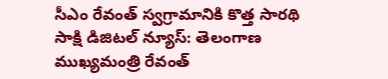సీఎం రేవంత్ స్వగ్రామానికి కొత్త సారథి
సాక్షి డిజిటల్ న్యూస్: తెలంగాణ ముఖ్యమంత్రి రేవంత్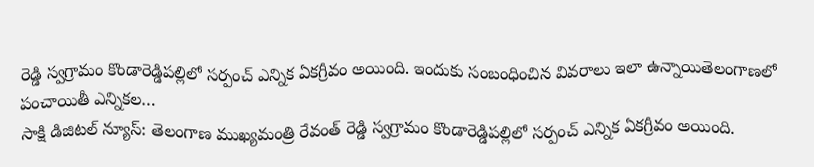రెడ్డి స్వగ్రామం కొండారెడ్డిపల్లిలో సర్పంచ్ ఎన్నిక ఏకగ్రీవం అయింది. ఇందుకు సంబంధించిన వివరాలు ఇలా ఉన్నాయితెలంగాణలో పంచాయితీ ఎన్నికల…
సాక్షి డిజిటల్ న్యూస్: తెలంగాణ ముఖ్యమంత్రి రేవంత్ రెడ్డి స్వగ్రామం కొండారెడ్డిపల్లిలో సర్పంచ్ ఎన్నిక ఏకగ్రీవం అయింది.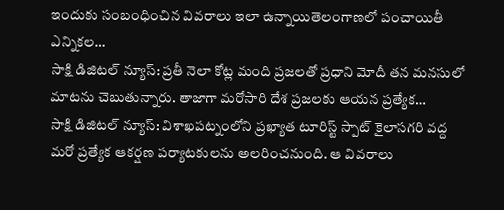ఇందుకు సంబంధించిన వివరాలు ఇలా ఉన్నాయితెలంగాణలో పంచాయితీ ఎన్నికల…
సాక్షి డిజిటల్ న్యూస్: ప్రతీ నెలా కోట్ల మంది ప్రజలతో ప్రధాని మోదీ తన మనసులో మాటను చెబుతున్నారు. తాజాగా మరోసారి దేశ ప్రజలకు ఆయన ప్రత్యేక…
సాక్షి డిజిటల్ న్యూస్: విశాఖపట్నంలోని ప్రఖ్యాత టూరిస్ట్ స్పాట్ కైలాసగరి వద్ద మరో ప్రత్యేక ఆకర్షణ పర్యాటకులను అలరించనుంది. ఆ వివరాలు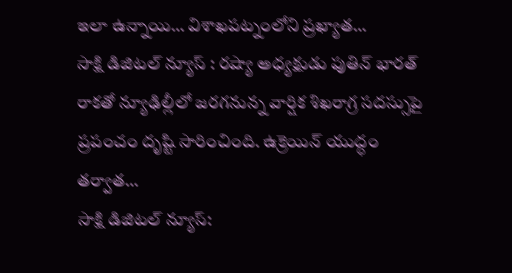ఇలా ఉన్నాయి… విశాఖపట్నంలోని ప్రఖ్యాత…
సాక్షి డిజిటల్ న్యూస్ : రష్యా అధ్యక్షుడు పుతిన్ భారత్ రాకతో న్యూఢిల్లీలో జరగనున్న వార్షిక శిఖరాగ్ర సదస్సుపై ప్రపంచం దృష్టి సారించింది. ఉక్రెయిన్ యుద్ధం తర్వాత…
సాక్షి డిజిటల్ న్యూస్: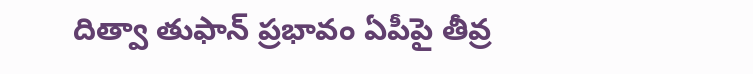దిత్వా తుఫాన్ ప్రభావం ఏపీపై తీవ్ర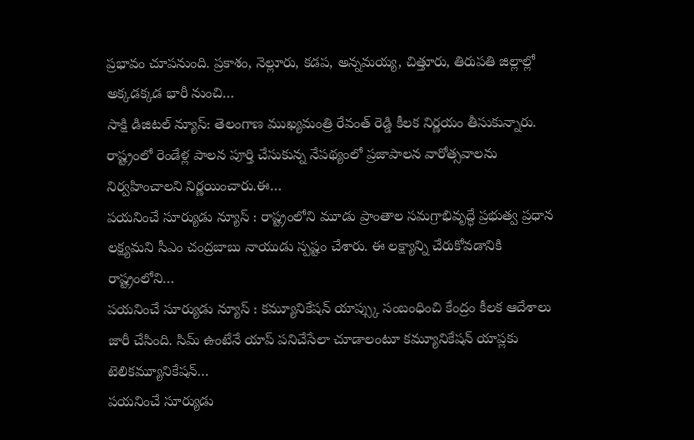ప్రభావం చూపనుంది. ప్రకాశం, నెల్లూరు, కడప, అన్నమయ్య, చిత్తూరు, తిరుపతి జిల్లాల్లో అక్కడక్కడ భారీ నుంచి…
సాక్షి డిజిటల్ న్యూస్: తెలంగాణ ముఖ్యమంత్రి రేవంత్ రెడ్డి కీలక నిర్ణయం తీసుకున్నారు. రాష్ట్రంలో రెండేళ్ల పాలన పూర్తి చేసుకున్న నేపథ్యంలో ప్రజాపాలన వారోత్సవాలను నిర్వహించాలని నిర్ణయించారు.ఈ…
పయనించే సూర్యుడు న్యూస్ : రాష్ట్రంలోని మూడు ప్రాంతాల సమగ్రాభివృద్ధే ప్రభుత్వ ప్రధాన లక్ష్యమని సీఎం చంద్రబాబు నాయుడు స్పష్టం చేశారు. ఈ లక్ష్యాన్ని చేరుకోవడానికి రాష్ట్రంలోని…
పయనించే సూర్యుడు న్యూస్ : కమ్యూనికేషన్ యాప్స్కు సంబంధించి కేంద్రం కీలక ఆదేశాలు జారీ చేసింది. సిమ్ ఉంటేనే యాప్ పనిచేసేలా చూడాలంటూ కమ్యూనికేషన్ యాప్లకు టెలికమ్యూనికేషన్…
పయనించే సూర్యుడు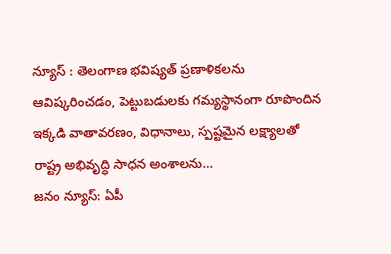న్యూస్ : తెలంగాణ భవిష్యత్ ప్రణాళికలను ఆవిష్కరించడం, పెట్టుబడులకు గమ్యస్థానంగా రూపొందిన ఇక్కడి వాతావరణం, విధానాలు, స్పష్టమైన లక్ష్యాలతో రాష్ట్ర అభివృద్ధి సాధన అంశాలను…
జనం న్యూస్: ఏపీ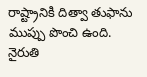రాష్ట్రానికి దిత్వా తుఫాను ముప్పు పొంచి ఉంది. నైరుతి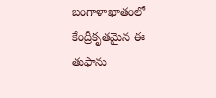బంగాళాఖాతంలో కేంద్రీకృతమైన ఈ తుఫాను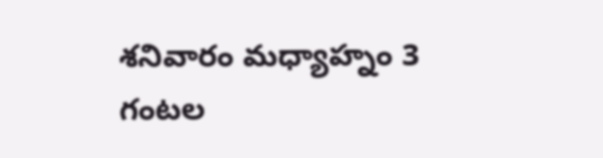శనివారం మధ్యాహ్నం 3 గంటల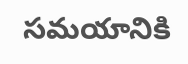సమయానికి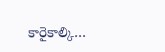కారైకాల్కి…